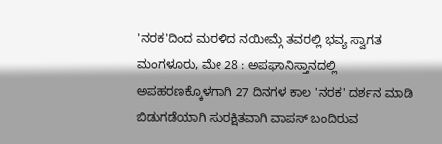'ನರಕ'ದಿಂದ ಮರಳಿದ ನಯೀಮ್ಗೆ ತವರಲ್ಲಿ ಭವ್ಯ ಸ್ವಾಗತ
ಮಂಗಳೂರು, ಮೇ 28 : ಅಪಘಾನಿಸ್ತಾನದಲ್ಲಿ ಅಪಹರಣಕ್ಕೊಳಗಾಗಿ 27 ದಿನಗಳ ಕಾಲ 'ನರಕ' ದರ್ಶನ ಮಾಡಿ ಬಿಡುಗಡೆಯಾಗಿ ಸುರಕ್ಷಿತವಾಗಿ ವಾಪಸ್ ಬಂದಿರುವ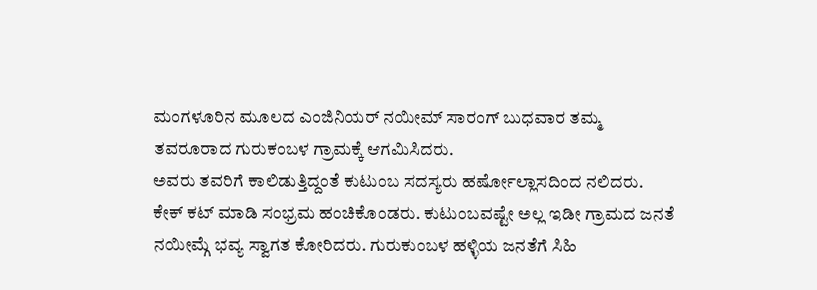ಮಂಗಳೂರಿನ ಮೂಲದ ಎಂಜಿನಿಯರ್ ನಯೀಮ್ ಸಾರಂಗ್ ಬುಧವಾರ ತಮ್ಮ ತವರೂರಾದ ಗುರುಕಂಬಳ ಗ್ರಾಮಕ್ಕೆ ಆಗಮಿಸಿದರು.
ಅವರು ತವರಿಗೆ ಕಾಲಿಡುತ್ತಿದ್ದಂತೆ ಕುಟುಂಬ ಸದಸ್ಯರು ಹರ್ಷೋಲ್ಲಾಸದಿಂದ ನಲಿದರು. ಕೇಕ್ ಕಟ್ ಮಾಡಿ ಸಂಭ್ರಮ ಹಂಚಿಕೊಂಡರು. ಕುಟುಂಬವಷ್ಟೇ ಅಲ್ಲ ಇಡೀ ಗ್ರಾಮದ ಜನತೆ ನಯೀಮ್ಗೆ ಭವ್ಯ ಸ್ವಾಗತ ಕೋರಿದರು. ಗುರುಕುಂಬಳ ಹಳ್ಳಿಯ ಜನತೆಗೆ ಸಿಹಿ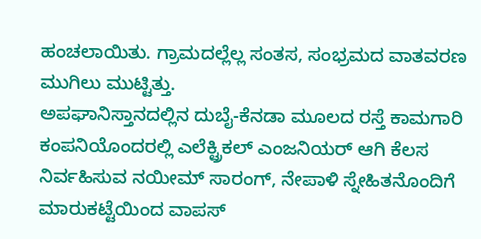ಹಂಚಲಾಯಿತು. ಗ್ರಾಮದಲ್ಲೆಲ್ಲ ಸಂತಸ, ಸಂಭ್ರಮದ ವಾತವರಣ ಮುಗಿಲು ಮುಟ್ಟಿತ್ತು.
ಅಪಘಾನಿಸ್ತಾನದಲ್ಲಿನ ದುಬೈ-ಕೆನಡಾ ಮೂಲದ ರಸ್ತೆ ಕಾಮಗಾರಿ ಕಂಪನಿಯೊಂದರಲ್ಲಿ ಎಲೆಕ್ಟ್ರಿಕಲ್ ಎಂಜನಿಯರ್ ಆಗಿ ಕೆಲಸ ನಿರ್ವಹಿಸುವ ನಯೀಮ್ ಸಾರಂಗ್, ನೇಪಾಳಿ ಸ್ನೇಹಿತನೊಂದಿಗೆ ಮಾರುಕಟ್ಟೆಯಿಂದ ವಾಪಸ್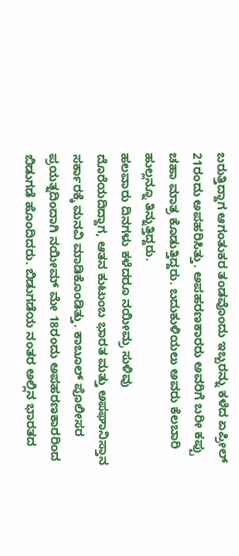ಬರುತ್ತಿದ್ದಾಗ ಆಗಂತುಕರ ತಂಡವೊಂದು ಇಬ್ಬರನ್ನು ಕಳೆದ ಏಪ್ರೀಲ್ 21ರಂದು ಅಪಹರಿಸಿತ್ತು. ಅಪಹರಣಕಾರರು ಅವರಿಗೆ ಬರೀ ಕಪ್ಪು ಚಹಾ ಮಾತ್ರ ಕೊಡುತ್ತಿದ್ದರು. ಬದುಕುಳಿಯಲು ಅವರು ಕೆಲಬಾರಿ ಹುಲ್ಲನ್ನೂ ತಿನ್ನುತ್ತಿದ್ದರು.
ಹಲವಾರು ದಿನಗಳು ಕಳೆದರೂ ನಯೀಮ್ರ ಸುಳಿವು ದೊರೆಯದಿದ್ದಾಗ, ಆತನ ಕುಟುಂಬ ಭಾರತ ಮತ್ತು ಅಪಘಾನಿಸ್ತಾನ ಸರ್ಕಾರಕ್ಕೆ ಮನವಿ ಮಾಡಿಕೊಂಡಿತ್ತು. ಕಾಬೂಲ್ ಪೊಲೀಸರ ಪ್ರಯತ್ನದಿಂದಾಗಿ ನಯೀಮ್ ಮೇ 18ರಂದು ಅಪಹರಣಕಾರರಿಂದ ಬಿಡುಗಡೆ ಹೊಂದಿದರು. ಬಿಡುಗಡೆಯ ನಂತರ ಅಲ್ಲಿನ ಭಾರತದ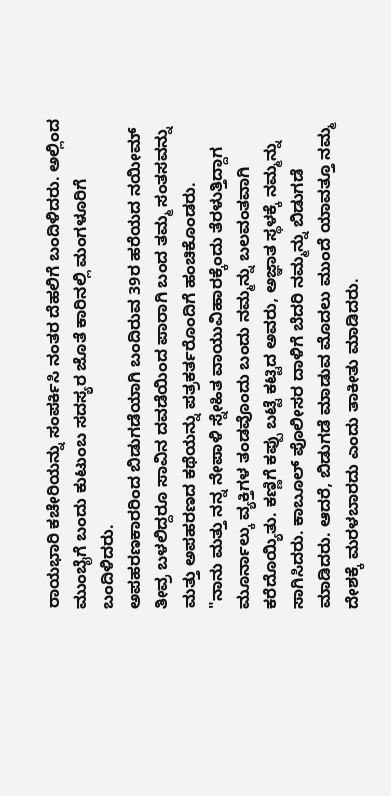ರಾಯಭಾರಿ ಕಚೇರಿಯನ್ನು ಸಂಪರ್ಕಿಸಿ ನಂತರ ದೆಹಲಿಗೆ ಬಂದಿಳಿದರು. ಅಲ್ಲಿಂದ ಮುಂಬೈಗೆ ಬಂದು ಕುಟುಂಬ ಸದಸ್ಯರ ಜೊತೆ ಕಾರಿನಲ್ಲಿ ಮಂಗಳೂರಿಗೆ ಬಂದಿಳಿದರು.
ಅಪಹರಣಕಾರರಿಂದ ಬಿಡುಗಡೆಯಾಗಿ ಬಂದಿರುವ 39ರ ಹರೆಯದ ನಯೀಮ್ ತೀವ್ರ ಬಳಲಿದ್ದರೂ ಸಾವಿನ ದವಡೆಯಿಂದ ಪಾರಾಗಿ ಬಂದ ತಮ್ಮ ಸಂತಸವನ್ನು ಮತ್ತು ಅಪಹರಣದ ಕಥೆಯನ್ನು ಪತ್ರಕರ್ತರೊಂದಿಗೆ ಹಂಚಿಕೊಂಡರು.
"ನಾನು ಮತ್ತು ನನ್ನ ನೇಪಾಳಿ ಸ್ನೇಹಿತ ವಾಯುವಿಹಾರಕ್ಕೆಂದು ತೆರಳುತ್ತಿದ್ದಾಗ ಮೂರ್ನಾಲ್ಕು ವ್ಯಕ್ತಿಗಳ ತಂಡವೊಂದು ಬಂದು ನಮ್ಮನ್ನು ಬಲವಂತವಾಗಿ ಕರೆದೊಯ್ಯಿತು. ಕಣ್ಣಿಗೆ ಕಪ್ಪು ಬಟ್ಟೆ ಕಟ್ಟಿದ ಅವರು, ಅಜ್ಞಾತ ಸ್ಥಳಕ್ಕೆ ನಮ್ಮನ್ನು ಸಾಗಿಸಿದರು. ಕಾಬೂಲ್ ಪೊಲೀಸರ ದಾಳಿಗೆ ಬೆದರಿ ನಮ್ಮನ್ನು ಬಿಡುಗಡೆ ಮಾಡಿದರು. ಆದರೆ, ಬಿಡುಗಡೆ ಮಾಡುವ ಮೊದಲು ಮುಂದೆ ಯಾವತ್ತೂ ನಮ್ಮ ದೇಶಕ್ಕೆ ಮರಳಬಾರದು ಎಂದು ತಾಕೀತು ಮಾಡಿದರು.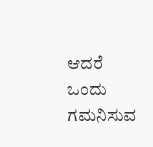ಆದರೆ ಒಂದು ಗಮನಿಸುವ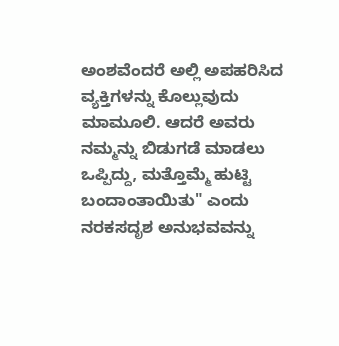ಅಂಶವೆಂದರೆ ಅಲ್ಲಿ ಅಪಹರಿಸಿದ ವ್ಯಕ್ತಿಗಳನ್ನು ಕೊಲ್ಲುವುದು ಮಾಮೂಲಿ. ಆದರೆ ಅವರು ನಮ್ಮನ್ನು ಬಿಡುಗಡೆ ಮಾಡಲು ಒಪ್ಪಿದ್ದು, ಮತ್ತೊಮ್ಮೆ ಹುಟ್ಟಿ ಬಂದಾಂತಾಯಿತು" ಎಂದು ನರಕಸದೃಶ ಅನುಭವವನ್ನು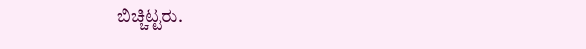ಬಿಚ್ಚಿಟ್ಟರು.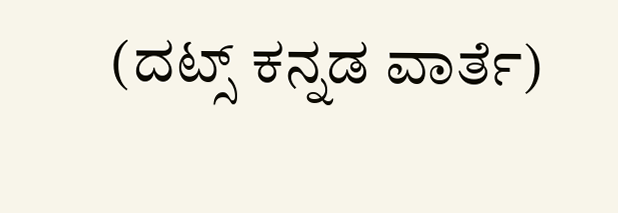(ದಟ್ಸ್ ಕನ್ನಡ ವಾರ್ತೆ)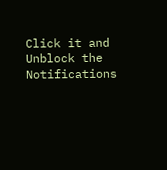Click it and Unblock the Notifications